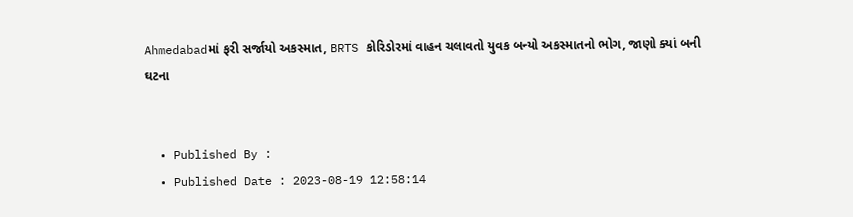Ahmedabadમાં ફરી સર્જાયો અકસ્માત, BRTS કોરિડોરમાં વાહન ચલાવતો યુવક બન્યો અકસ્માતનો ભોગ, જાણો ક્યાં બની ઘટના


  • Published By :
  • Published Date : 2023-08-19 12:58:14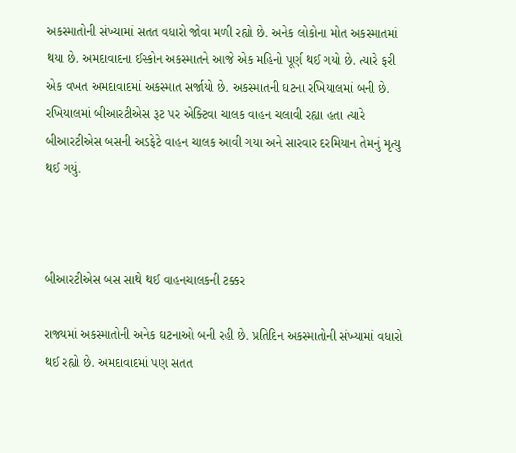અકસ્માતોની સંખ્યામાં સતત વધારો જોવા મળી રહ્યો છે. અનેક લોકોના મોત અકસ્માતમાં થયા છે. અમદાવાદના ઈસ્કોન અકસ્માતને આજે એક મહિનો પૂર્ણ થઈ ગયો છે. ત્યારે ફરી એક વખત અમદાવાદમાં અકસ્માત સર્જાયો છે. અકસ્માતની ઘટના રખિયાલમાં બની છે. રખિયાલમાં બીઆરટીએસ રૂટ પર એક્ટિવા ચાલક વાહન ચલાવી રહ્યા હતા ત્યારે બીઆરટીએસ બસની અડફેટે વાહન ચાલક આવી ગયા અને સારવાર દરમિયાન તેમનું મૃત્યુ થઈ ગયું.



બીઆરટીએસ બસ સાથે થઈ વાહનચાલકની ટક્કર

રાજ્યમાં અકસ્માતોની અનેક ઘટનાઓ બની રહી છે. પ્રતિદિન અકસ્માતોની સંખ્યામાં વધારો થઈ રહ્યો છે. અમદાવાદમાં પણ સતત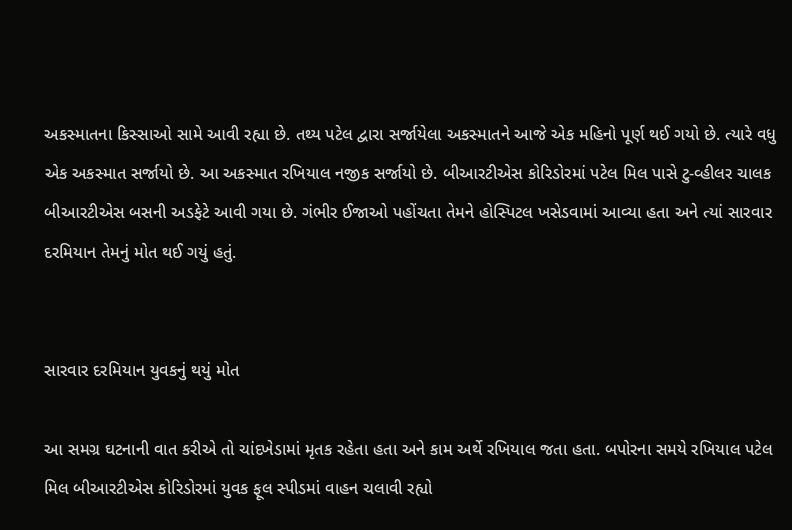અકસ્માતના કિસ્સાઓ સામે આવી રહ્યા છે. તથ્ય પટેલ દ્વારા સર્જાયેલા અકસ્માતને આજે એક મહિનો પૂર્ણ થઈ ગયો છે. ત્યારે વધુ એક અકસ્માત સર્જાયો છે. આ અકસ્માત રખિયાલ નજીક સર્જાયો છે. બીઆરટીએસ કોરિડોરમાં પટેલ મિલ પાસે ટુ-વ્હીલર ચાલક બીઆરટીએસ બસની અડફેટે આવી ગયા છે. ગંભીર ઈજાઓ પહોંચતા તેમને હોસ્પિટલ ખસેડવામાં આવ્યા હતા અને ત્યાં સારવાર દરમિયાન તેમનું મોત થઈ ગયું હતું.


સારવાર દરમિયાન યુવકનું થયું મોત

આ સમગ્ર ઘટનાની વાત કરીએ તો ચાંદખેડામાં મૃતક રહેતા હતા અને કામ અર્થે રખિયાલ જતા હતા. બપોરના સમયે રખિયાલ પટેલ મિલ બીઆરટીએસ કોરિડોરમાં યુવક ફૂલ સ્પીડમાં વાહન ચલાવી રહ્યો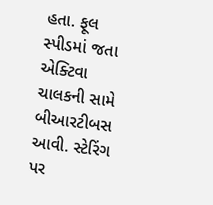હતા. ફૂલ સ્પીડમાં જતા એક્ટિવા ચાલકની સામે બીઆરટીબસ આવી. સ્ટેરિંગ પર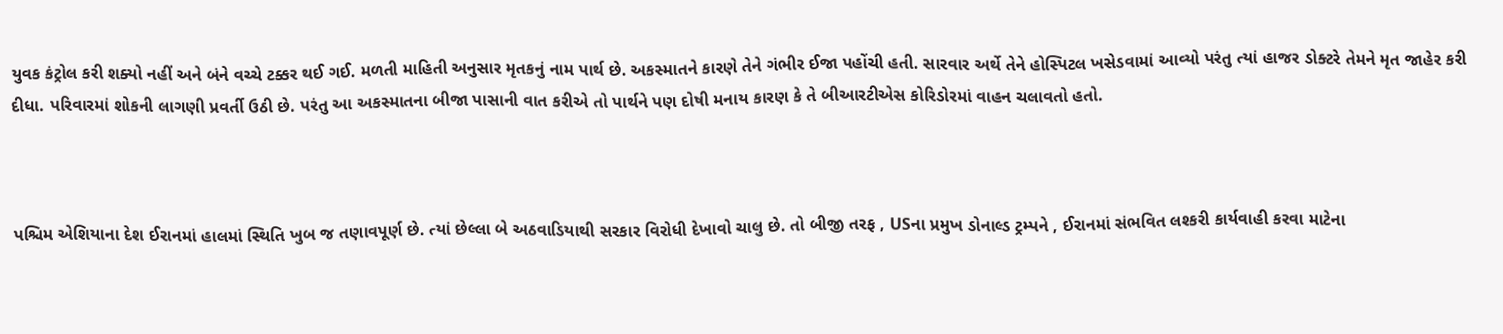યુવક કંટ્રોલ કરી શક્યો નહીં અને બંને વચ્ચે ટક્કર થઈ ગઈ. મળતી માહિતી અનુસાર મૃતકનું નામ પાર્થ છે. અકસ્માતને કારણે તેને ગંભીર ઈજા પહોંચી હતી. સારવાર અર્થે તેને હોસ્પિટલ ખસેડવામાં આવ્યો પરંતુ ત્યાં હાજર ડોક્ટરે તેમને મૃત જાહેર કરી દીધા. પરિવારમાં શોકની લાગણી પ્રવર્તી ઉઠી છે. પરંતુ આ અકસ્માતના બીજા પાસાની વાત કરીએ તો પાર્થને પણ દોષી મનાય કારણ કે તે બીઆરટીએસ કોરિડોરમાં વાહન ચલાવતો હતો.



પશ્ચિમ એશિયાના દેશ ઈરાનમાં હાલમાં સ્થિતિ ખુબ જ તણાવપૂર્ણ છે. ત્યાં છેલ્લા બે અઠવાડિયાથી સરકાર વિરોધી દેખાવો ચાલુ છે. તો બીજી તરફ , USના પ્રમુખ ડોનાલ્ડ ટ્રમ્પને , ઈરાનમાં સંભવિત લશ્કરી કાર્યવાહી કરવા માટેના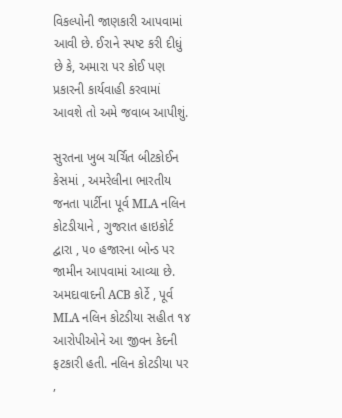વિકલ્પોની જાણકારી આપવામાં આવી છે. ઈરાને સ્પષ્ટ કરી દીધું છે કે, અમારા પર કોઈ પણ પ્રકારની કાર્યવાહી કરવામાં આવશે તો અમે જવાબ આપીશું.

સુરતના ખુબ ચર્ચિત બીટકોઈન કેસમાં , અમરેલીના ભારતીય જનતા પાર્ટીના પૂર્વ MLA નલિન કોટડીયાને , ગુજરાત હાઇકોર્ટ દ્વારા , ૫૦ હજારના બોન્ડ પર જામીન આપવામાં આવ્યા છે. અમદાવાદની ACB કોર્ટે , પૂર્વ MLA નલિન કોટડીયા સહીત ૧૪ આરોપીઓને આ જીવન કેદની ફટકારી હતી. નલિન કોટડીયા પર ,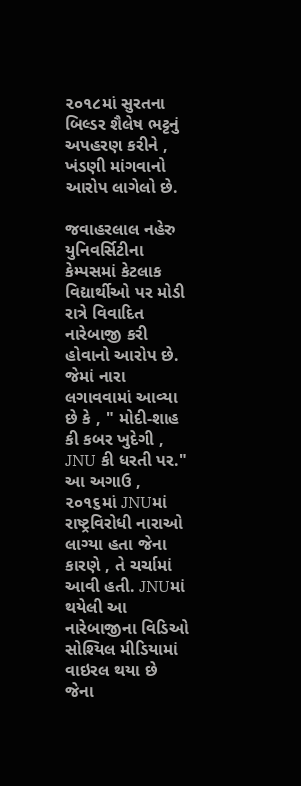૨૦૧૮માં સુરતના બિલ્ડર શૈલેષ ભટ્ટનું અપહરણ કરીને , ખંડણી માંગવાનો આરોપ લાગેલો છે.

જવાહરલાલ નહેરુ યુનિવર્સિટીના કેમ્પસમાં કેટલાક વિદ્યાર્થીઓ પર મોડી રાત્રે વિવાદિત નારેબાજી કરી હોવાનો આરોપ છે. જેમાં નારા લગાવવામાં આવ્યા છે કે , " મોદી-શાહ કી કબર ખુદેગી , JNU કી ધરતી પર." આ અગાઉ , ૨૦૧૬માં JNUમાં રાષ્ટ્રવિરોધી નારાઓ લાગ્યા હતા જેના કારણે , તે ચર્ચામાં આવી હતી. JNUમાં થયેલી આ નારેબાજીના વિડિઓ સોશ્યિલ મીડિયામાં વાઇરલ થયા છે જેના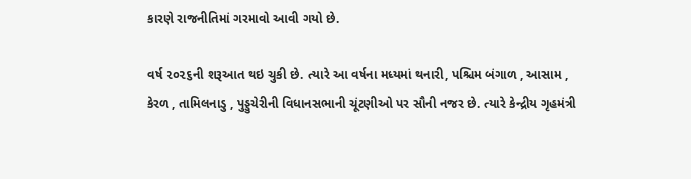કારણે રાજનીતિમાં ગરમાવો આવી ગયો છે.

વર્ષ ૨૦૨૬ની શરૂઆત થઇ ચુકી છે. ત્યારે આ વર્ષના મધ્યમાં થનારી, પશ્ચિમ બંગાળ , આસામ , કેરળ , તામિલનાડુ , પુડ્ડુચેરીની વિધાનસભાની ચૂંટણીઓ પર સૌની નજર છે. ત્યારે કેન્દ્રીય ગૃહમંત્રી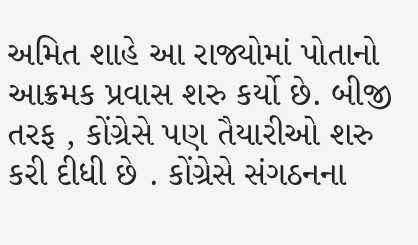અમિત શાહે આ રાજ્યોમાં પોતાનો આક્રમક પ્રવાસ શરુ કર્યો છે. બીજી તરફ , કોંગ્રેસે પણ તૈયારીઓ શરુ કરી દીધી છે . કોંગ્રેસે સંગઠનના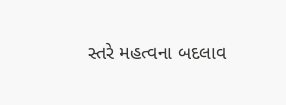સ્તરે મહત્વના બદલાવ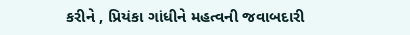કરીને , પ્રિયંકા ગાંધીને મહત્વની જવાબદારી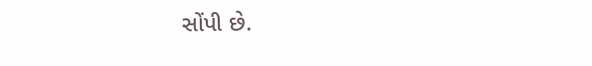સોંપી છે.